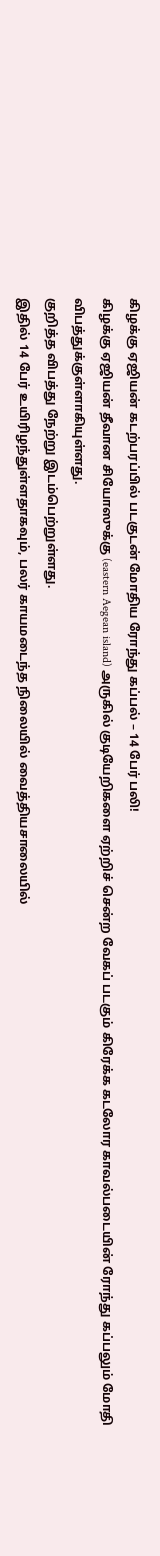கிழக்கு ஏஜியன் கடற்பரப்பில் படகுடன் மோதிய ரோந்து கப்பல் – 14 பேர் பலி!
கிழக்கு ஏஜியன் தீவான சியோஸுக்கு (eastern Aegean island) அருகில் குடியேறிகளை ஏற்றிச் சென்ற வேகப் படகும் கிரேக்க கடலோர காவல்படையின் ரோந்து கப்பலும் மோதி விபத்துக்குள்ளாகியுள்ளது.
குறித்த விபத்து நேற்று இடம்பெற்றுள்ளது.
இதில் 14 பேர் உயிரிழந்துள்ளதாகவும், பலர் காயமடைந்த நிலையில் வைத்தியசாலையில்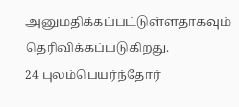அனுமதிக்கப்பட்டுள்ளதாகவும் தெரிவிக்கப்படுகிறது.
24 புலம்பெயர்ந்தோர்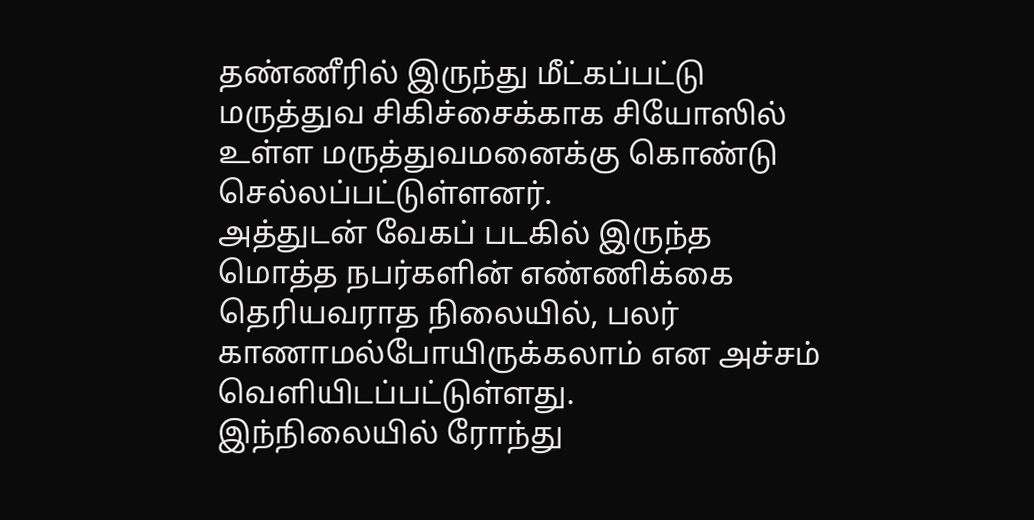தண்ணீரில் இருந்து மீட்கப்பட்டு மருத்துவ சிகிச்சைக்காக சியோஸில் உள்ள மருத்துவமனைக்கு கொண்டு செல்லப்பட்டுள்ளனர்.
அத்துடன் வேகப் படகில் இருந்த மொத்த நபர்களின் எண்ணிக்கை தெரியவராத நிலையில், பலர் காணாமல்போயிருக்கலாம் என அச்சம் வெளியிடப்பட்டுள்ளது.
இந்நிலையில் ரோந்து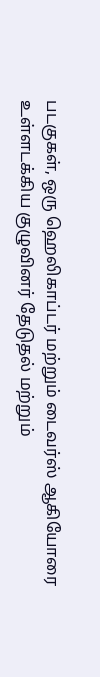படகுகள், ஒரு ஹெலிகாப்டர் மற்றும் டைவர்ஸ் ஆகியோரை உள்ளடக்கிய குழுவினர் தேடுதல் மற்றும்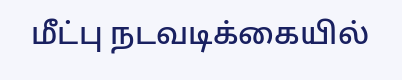மீட்பு நடவடிக்கையில்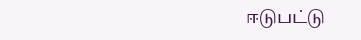ஈடுபட்டு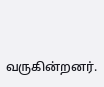வருகின்றனர்.